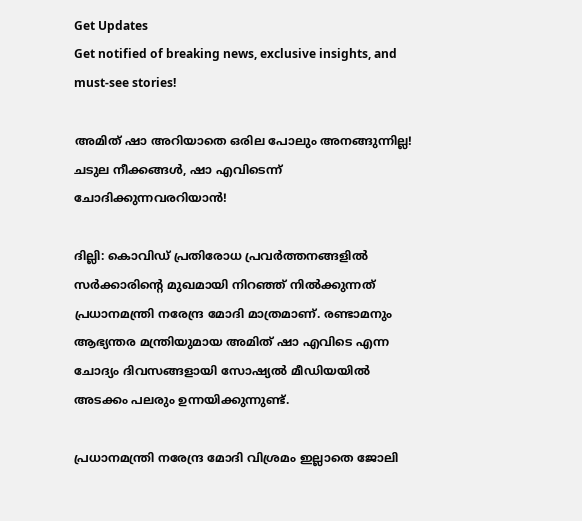Get Updates
Get notified of breaking news, exclusive insights, and must-see stories!

അമിത് ഷാ അറിയാതെ ഒരില പോലും അനങ്ങുന്നില്ല! ചടുല നീക്കങ്ങൾ, ഷാ എവിടെന്ന് ചോദിക്കുന്നവരറിയാൻ!

ദില്ലി: കൊവിഡ് പ്രതിരോധ പ്രവര്‍ത്തനങ്ങളില്‍ സര്‍ക്കാരിന്റെ മുഖമായി നിറഞ്ഞ് നില്‍ക്കുന്നത് പ്രധാനമന്ത്രി നരേന്ദ്ര മോദി മാത്രമാണ്. രണ്ടാമനും ആഭ്യന്തര മന്ത്രിയുമായ അമിത് ഷാ എവിടെ എന്ന ചോദ്യം ദിവസങ്ങളായി സോഷ്യല്‍ മീഡിയയില്‍ അടക്കം പലരും ഉന്നയിക്കുന്നുണ്ട്.

പ്രധാനമന്ത്രി നരേന്ദ്ര മോദി വിശ്രമം ഇല്ലാതെ ജോലി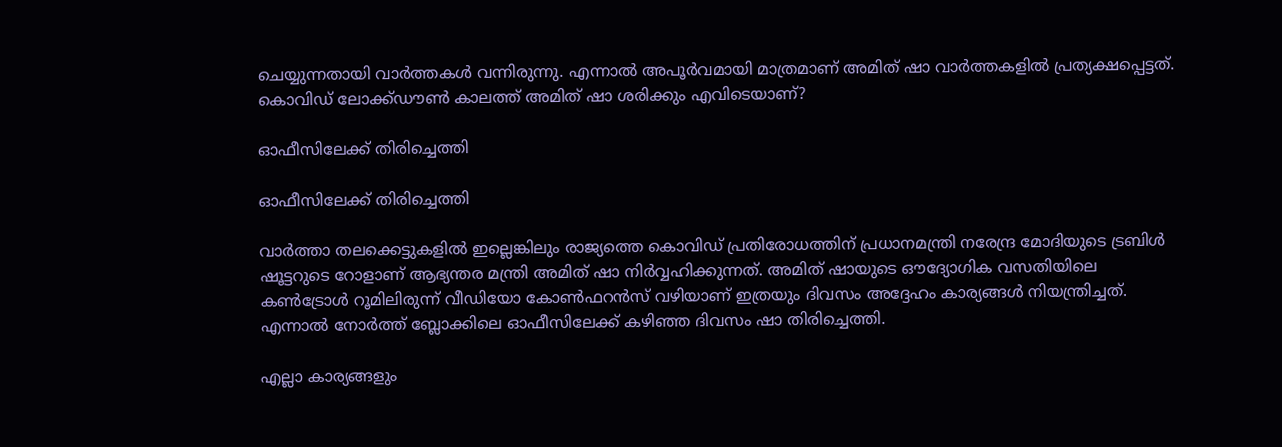ചെയ്യുന്നതായി വാർത്തകൾ വന്നിരുന്നു. എന്നാൽ അപൂര്‍വമായി മാത്രമാണ് അമിത് ഷാ വാര്‍ത്തകളില്‍ പ്രത്യക്ഷപ്പെട്ടത്. കൊവിഡ് ലോക്ക്ഡൗണ്‍ കാലത്ത് അമിത് ഷാ ശരിക്കും എവിടെയാണ്?

ഓഫീസിലേക്ക് തിരിച്ചെത്തി

ഓഫീസിലേക്ക് തിരിച്ചെത്തി

വാര്‍ത്താ തലക്കെട്ടുകളില്‍ ഇല്ലെങ്കിലും രാജ്യത്തെ കൊവിഡ് പ്രതിരോധത്തിന് പ്രധാനമന്ത്രി നരേന്ദ്ര മോദിയുടെ ട്രബിള്‍ ഷൂട്ടറുടെ റോളാണ് ആഭ്യന്തര മന്ത്രി അമിത് ഷാ നിര്‍വ്വഹിക്കുന്നത്. അമിത് ഷായുടെ ഔദ്യോഗിക വസതിയിലെ കണ്‍ട്രോള്‍ റൂമിലിരുന്ന് വീഡിയോ കോണ്‍ഫറന്‍സ് വഴിയാണ് ഇത്രയും ദിവസം അദ്ദേഹം കാര്യങ്ങള്‍ നിയന്ത്രിച്ചത്. എന്നാല്‍ നോര്‍ത്ത് ബ്ലോക്കിലെ ഓഫീസിലേക്ക് കഴിഞ്ഞ ദിവസം ഷാ തിരിച്ചെത്തി.

എല്ലാ കാര്യങ്ങളും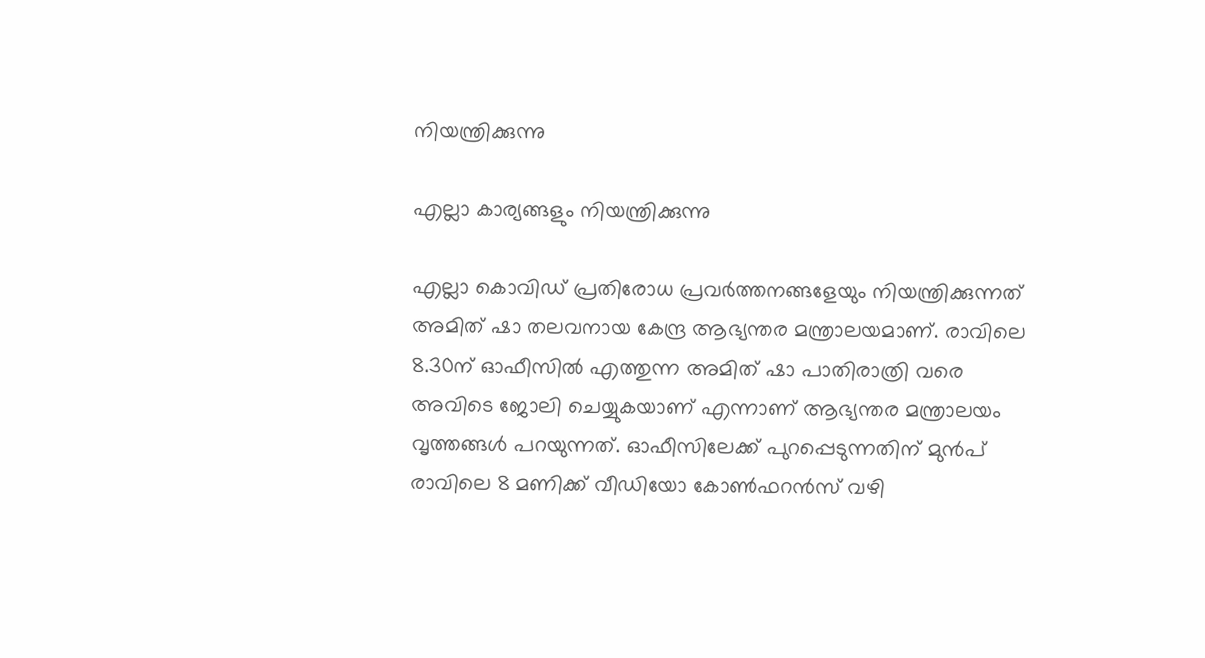നിയന്ത്രിക്കുന്നു

എല്ലാ കാര്യങ്ങളും നിയന്ത്രിക്കുന്നു

എല്ലാ കൊവിഡ് പ്രതിരോധ പ്രവര്‍ത്തനങ്ങളേയും നിയന്ത്രിക്കുന്നത് അമിത് ഷാ തലവനായ കേന്ദ്ര ആഭ്യന്തര മന്ത്രാലയമാണ്. രാവിലെ 8.30ന് ഓഫീസില്‍ എത്തുന്ന അമിത് ഷാ പാതിരാത്രി വരെ അവിടെ ജോലി ചെയ്യുകയാണ് എന്നാണ് ആഭ്യന്തര മന്ത്രാലയം വൃത്തങ്ങള്‍ പറയുന്നത്. ഓഫീസിലേക്ക് പുറപ്പെടുന്നതിന് മുന്‍പ് രാവിലെ 8 മണിക്ക് വീഡിയോ കോണ്‍ഫറന്‍സ് വഴി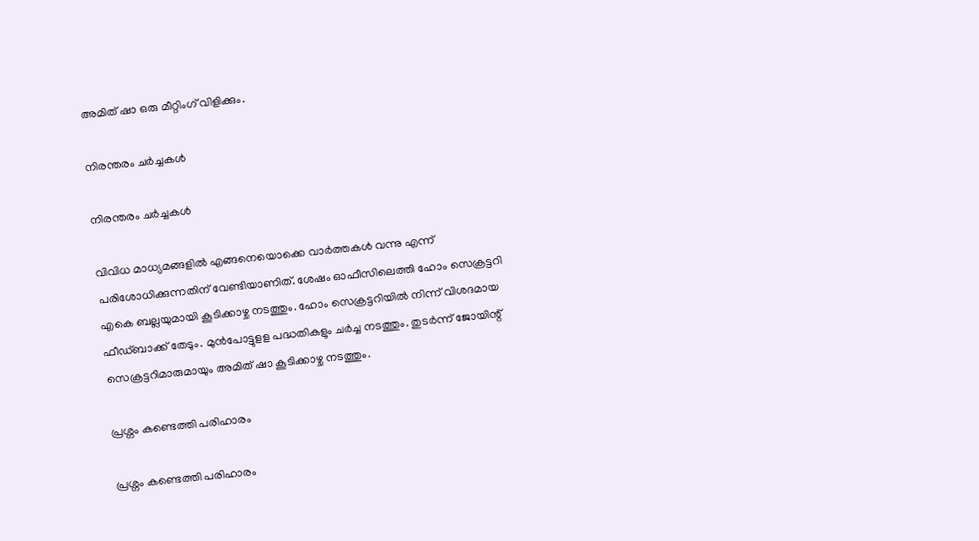അമിത് ഷാ ഒരു മീറ്റിംഗ് വിളിക്കും.

നിരന്തരം ചർച്ചകൾ

നിരന്തരം ചർച്ചകൾ

വിവിധ മാധ്യമങ്ങളില്‍ എങ്ങനെയൊക്കെ വാര്‍ത്തകള്‍ വന്നു എന്ന് പരിശോധിക്കുന്നതിന് വേണ്ടിയാണിത്. ശേഷം ഓഫീസിലെത്തി ഹോം സെക്രട്ടറി എകെ ബല്ലയുമായി കൂടിക്കാഴ്ച നടത്തും. ഹോം സെക്രട്ടറിയില്‍ നിന്ന് വിശദമായ ഫീഡ്ബാക്ക് തേടും. മുന്‍പോട്ടുളള പദ്ധതികളും ചര്‍ച്ച നടത്തും. തുടര്‍ന്ന് ജോയിന്റ് സെക്രട്ടറിമാരുമായും അമിത് ഷാ കൂടിക്കാഴ്ച നടത്തും.

പ്രശ്നം കണ്ടെത്തി പരിഹാരം

പ്രശ്നം കണ്ടെത്തി പരിഹാരം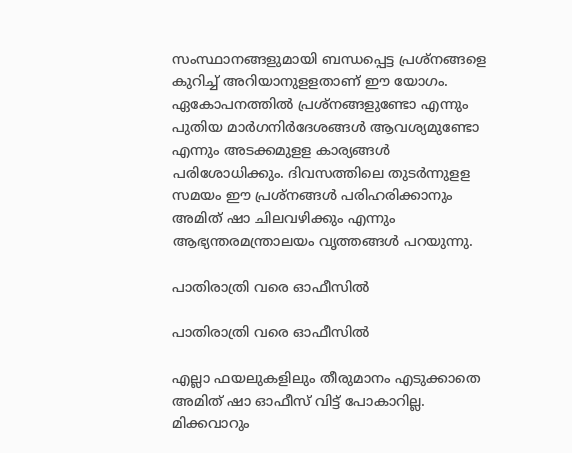സംസ്ഥാനങ്ങളുമായി ബന്ധപ്പെട്ട പ്രശ്‌നങ്ങളെ കുറിച്ച് അറിയാനുളളതാണ് ഈ യോഗം. ഏകോപനത്തില്‍ പ്രശ്‌നങ്ങളുണ്ടോ എന്നും പുതിയ മാര്‍ഗനിര്‍ദേശങ്ങള്‍ ആവശ്യമുണ്ടോ എന്നും അടക്കമുളള കാര്യങ്ങള്‍ പരിശോധിക്കും. ദിവസത്തിലെ തുടര്‍ന്നുളള സമയം ഈ പ്രശ്‌നങ്ങള്‍ പരിഹരിക്കാനും അമിത് ഷാ ചിലവഴിക്കും എന്നും ആഭ്യന്തരമന്ത്രാലയം വൃത്തങ്ങള്‍ പറയുന്നു.

പാതിരാത്രി വരെ ഓഫീസിൽ

പാതിരാത്രി വരെ ഓഫീസിൽ

എല്ലാ ഫയലുകളിലും തീരുമാനം എടുക്കാതെ അമിത് ഷാ ഓഫീസ് വിട്ട് പോകാറില്ല. മിക്കവാറും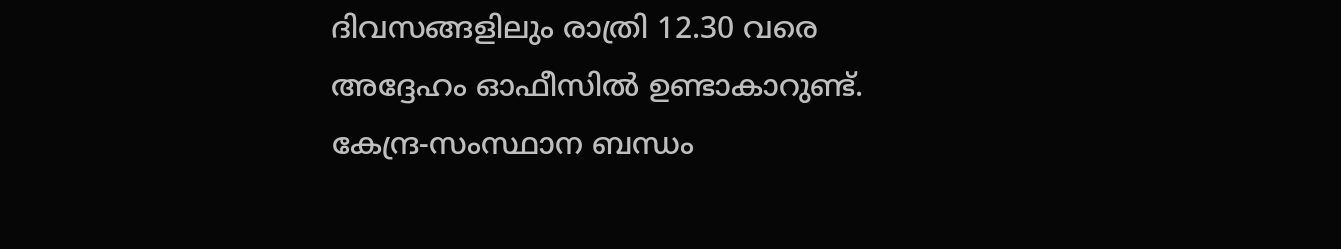ദിവസങ്ങളിലും രാത്രി 12.30 വരെ അദ്ദേഹം ഓഫീസില്‍ ഉണ്ടാകാറുണ്ട്. കേന്ദ്ര-സംസ്ഥാന ബന്ധം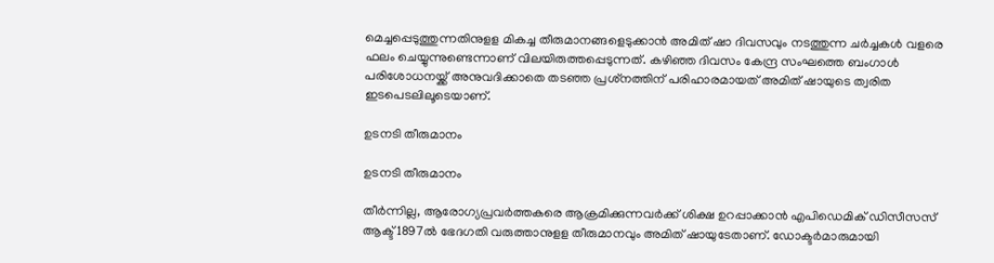മെച്ചപ്പെടുത്തുന്നതിനുളള മികച്ച തീരുമാനങ്ങളെടുക്കാന്‍ അമിത് ഷാ ദിവസവും നടത്തുന്ന ചര്‍ച്ചകള്‍ വളരെ ഫലം ചെയ്യുന്നുണ്ടെന്നാണ് വിലയിരുത്തപ്പെടുന്നത്. കഴിഞ്ഞ ദിവസം കേന്ദ്ര സംഘത്തെ ബംഗാള്‍ പരിശോധനയ്ക്ക് അനുവദിക്കാതെ തടഞ്ഞ പ്രശ്‌നത്തിന് പരിഹാരമായത് അമിത് ഷായുടെ ത്വരിത ഇടപെടലിലൂടെയാണ്.

ഉടനടി തീരുമാനം

ഉടനടി തീരുമാനം

തീര്‍ന്നില്ല, ആരോഗ്യപ്രവര്‍ത്തകരെ ആക്രമിക്കുന്നവര്‍ക്ക് ശിക്ഷ ഉറപ്പാക്കാന്‍ എപിഡെമിക് ഡിസീസസ് ആക്ട് 1897ല്‍ ഭേദഗതി വരുത്താനുളള തീരുമാനവും അമിത് ഷായുടേതാണ്. ഡോക്ടര്‍മാരുമായി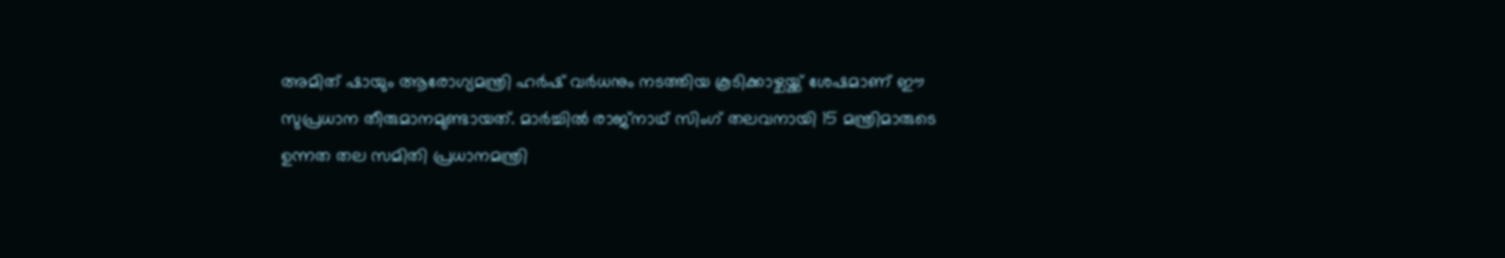അമിത് ഷായും ആരോഗ്യമന്ത്രി ഹര്‍ഷ് വര്‍ധനും നടത്തിയ കൂടിക്കാഴ്ചയ്ക്ക് ശേഷമാണ് ഈ സുപ്രധാന തീരുമാനമുണ്ടായത്. മാര്‍ച്ചില്‍ രാജ്‌നാഥ് സിംഗ് തലവനായി 15 മന്ത്രിമാരുടെ ഉന്നത തല സമിതി പ്രധാനമന്ത്രി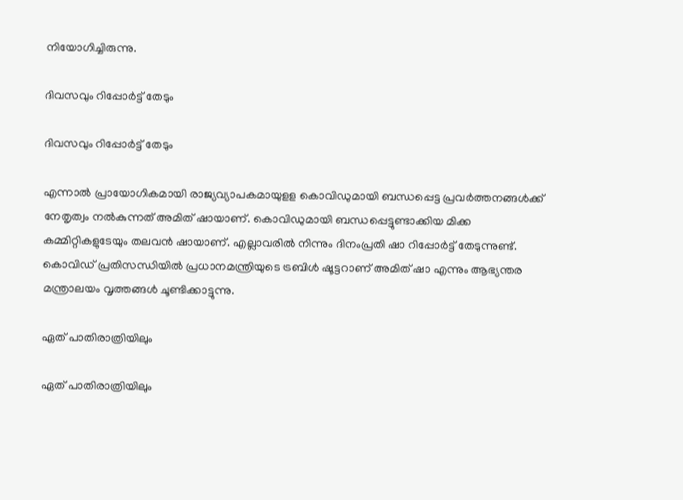നിയോഗിച്ചിരുന്നു.

ദിവസവും റിപ്പോർട്ട് തേടും

ദിവസവും റിപ്പോർട്ട് തേടും

എന്നാല്‍ പ്രായോഗികമായി രാജ്യവ്യാപകമായുളള കൊവിഡുമായി ബന്ധപ്പെട്ട പ്രവര്‍ത്തനങ്ങള്‍ക്ക് നേതൃത്വം നല്‍കുന്നത് അമിത് ഷായാണ്. കൊവിഡുമായി ബന്ധപ്പെട്ടുണ്ടാക്കിയ മിക്ക കമ്മിറ്റികളുടേയും തലവന്‍ ഷായാണ്. എല്ലാവരില്‍ നിന്നും ദിനംപ്രതി ഷാ റിപ്പോര്‍ട്ട് തേടുന്നുണ്ട്. കൊവിഡ് പ്രതിസന്ധിയില്‍ പ്രധാനമന്ത്രിയുടെ ട്രബിള്‍ ഷൂട്ടറാണ് അമിത് ഷാ എന്നും ആഭ്യന്തര മന്ത്രാലയം വൃത്തങ്ങള്‍ ചൂണ്ടിക്കാട്ടുന്നു.

ഏത് പാതിരാത്രിയിലും

ഏത് പാതിരാത്രിയിലും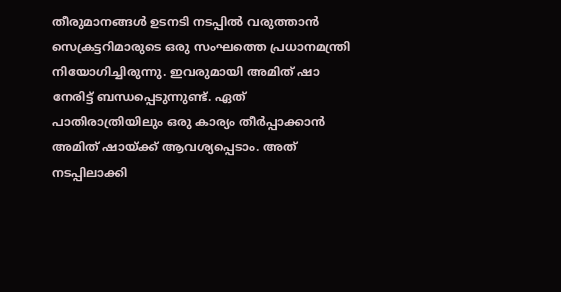തീരുമാനങ്ങള്‍ ഉടനടി നടപ്പില്‍ വരുത്താന്‍ സെക്രട്ടറിമാരുടെ ഒരു സംഘത്തെ പ്രധാനമന്ത്രി നിയോഗിച്ചിരുന്നു. ഇവരുമായി അമിത് ഷാ നേരിട്ട് ബന്ധപ്പെടുന്നുണ്ട്. ഏത് പാതിരാത്രിയിലും ഒരു കാര്യം തീര്‍പ്പാക്കാന്‍ അമിത് ഷായ്ക്ക് ആവശ്യപ്പെടാം. അത് നടപ്പിലാക്കി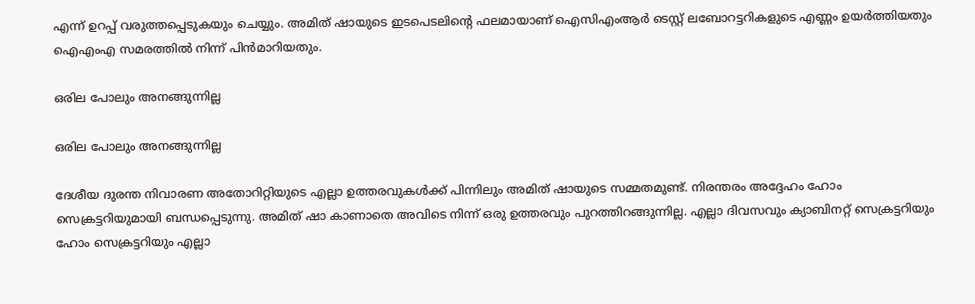എന്ന് ഉറപ്പ് വരുത്തപ്പെടുകയും ചെയ്യും. അമിത് ഷായുടെ ഇടപെടലിന്റെ ഫലമായാണ് ഐസിഎംആര്‍ ടെസ്റ്റ് ലബോറട്ടറികളുടെ എണ്ണം ഉയര്‍ത്തിയതും ഐഎംഎ സമരത്തില്‍ നിന്ന് പിന്‍മാറിയതും.

ഒരില പോലും അനങ്ങുന്നില്ല

ഒരില പോലും അനങ്ങുന്നില്ല

ദേശീയ ദുരന്ത നിവാരണ അതോറിറ്റിയുടെ എല്ലാ ഉത്തരവുകള്‍ക്ക് പിന്നിലും അമിത് ഷായുടെ സമ്മതമുണ്ട്. നിരന്തരം അദ്ദേഹം ഹോം സെക്രട്ടറിയുമായി ബന്ധപ്പെടുന്നു. അമിത് ഷാ കാണാതെ അവിടെ നിന്ന് ഒരു ഉത്തരവും പുറത്തിറങ്ങുന്നില്ല. എല്ലാ ദിവസവും ക്യാബിനറ്റ് സെക്രട്ടറിയും ഹോം സെക്രട്ടറിയും എല്ലാ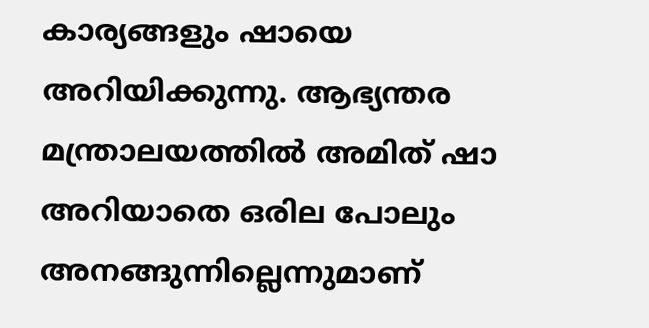കാര്യങ്ങളും ഷായെ അറിയിക്കുന്നു. ആഭ്യന്തര മന്ത്രാലയത്തില്‍ അമിത് ഷാ അറിയാതെ ഒരില പോലും അനങ്ങുന്നില്ലെന്നുമാണ്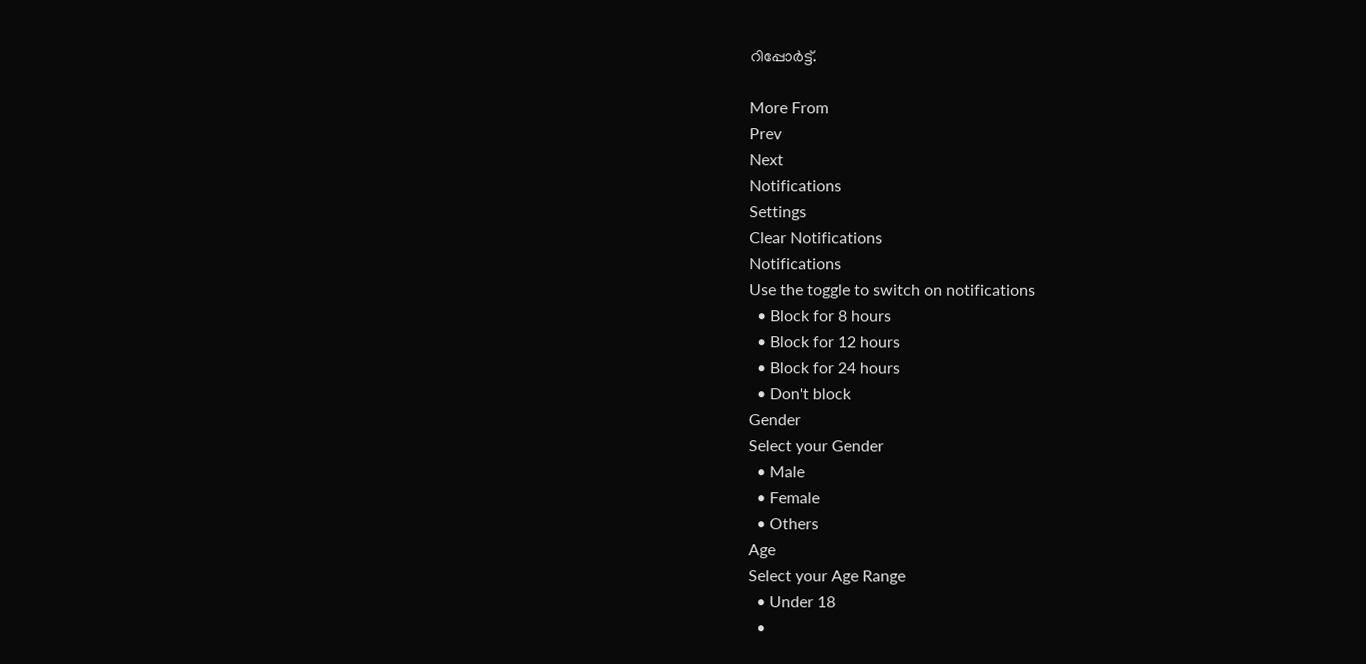റിപ്പോര്‍ട്ട്.

More From
Prev
Next
Notifications
Settings
Clear Notifications
Notifications
Use the toggle to switch on notifications
  • Block for 8 hours
  • Block for 12 hours
  • Block for 24 hours
  • Don't block
Gender
Select your Gender
  • Male
  • Female
  • Others
Age
Select your Age Range
  • Under 18
  •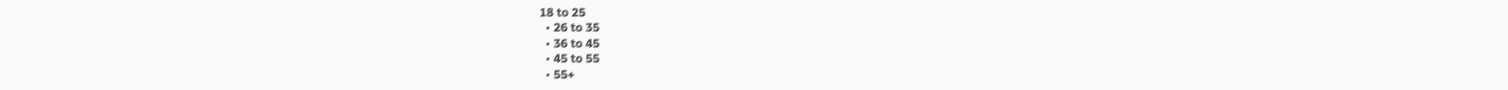18 to 25
  • 26 to 35
  • 36 to 45
  • 45 to 55
  • 55+